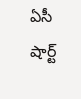ఏసీ షార్ట్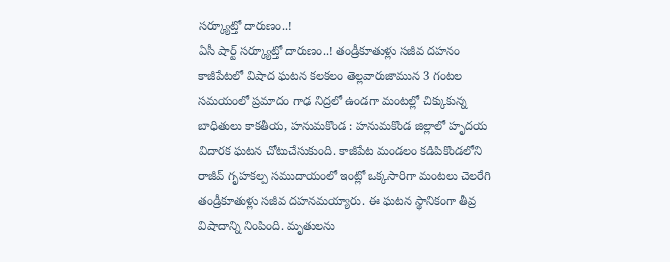సర్క్యూట్తో దారుణం..!
ఏసీ షార్ట్ సర్క్యూట్తో దారుణం..! తండ్రీకూతుళ్లు సజీవ దహనం కాజీపేటలో విషాద ఘటన కలకలం తెల్లవారుజామున 3 గంటల సమయంలో ప్రమాదం గాఢ నిద్రలో ఉండగా మంటల్లో చిక్కుకున్న బాధితులు కాకతీయ, హనుమకొండ : హనుమకొండ జిల్లాలో హృదయ విదారక ఘటన చోటుచేసుకుంది. కాజీపేట మండలం కడిపికొండలోని రాజీవ్ గృహకల్ప సముదాయంలో ఇంట్లో ఒక్కసారిగా మంటలు చెలరేగి తండ్రీకూతుళ్లు సజీవ దహనమయ్యారు. ఈ ఘటన స్థానికంగా తీవ్ర విషాదాన్ని నింపింది. మృతులను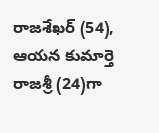రాజశేఖర్ (54), ఆయన కుమార్తె రాజశ్రీ (24)గా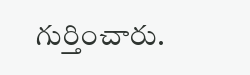గుర్తించారు.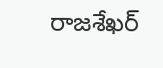రాజశేఖర్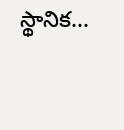స్థానిక...